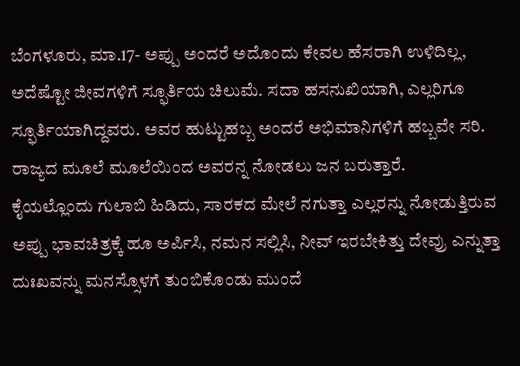ಬೆಂಗಳೂರು, ಮಾ.17- ಅಪ್ಪು ಅಂದರೆ ಅದೊಂದು ಕೇವಲ ಹೆಸರಾಗಿ ಉಳಿದಿಲ್ಲ, ಅದೆಷ್ಟೋ ಜೀವಗಳಿಗೆ ಸ್ಫೂರ್ತಿಯ ಚಿಲುಮೆ. ಸದಾ ಹಸನುಖಿಯಾಗಿ, ಎಲ್ಲರಿಗೂ ಸ್ಫೂರ್ತಿಯಾಗಿದ್ದವರು. ಅವರ ಹುಟ್ಟುಹಬ್ಬ ಅಂದರೆ ಅಭಿಮಾನಿಗಳಿಗೆ ಹಬ್ಬವೇ ಸರಿ. ರಾಜ್ಯದ ಮೂಲೆ ಮೂಲೆಯಿಂದ ಅವರನ್ನ ನೋಡಲು ಜನ ಬರುತ್ತಾರೆ.
ಕೈಯಲ್ಲೊಂದು ಗುಲಾಬಿ ಹಿಡಿದು, ಸಾರಕದ ಮೇಲೆ ನಗುತ್ತಾ ಎಲ್ಲರನ್ನು ನೋಡುತ್ತಿರುವ ಅಪ್ಪು ಭಾವಚಿತ್ರಕ್ಕೆ ಹೂ ಅರ್ಪಿಸಿ, ನಮನ ಸಲ್ಲಿಸಿ, ನೀವ್ ಇರಬೇಕಿತ್ತು ದೇವ್ರು ಎನ್ನುತ್ತಾ ದುಃಖವನ್ನು ಮನಸ್ಸೊಳಗೆ ತುಂಬಿಕೊಂಡು ಮುಂದೆ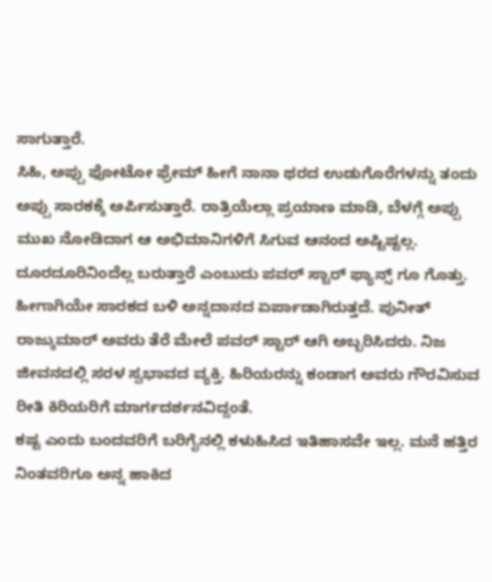ಸಾಗುತ್ತಾರೆ.
ಸಿಹಿ, ಅಪ್ಪು ಫೋಟೋ ಫ್ರೇಮ್ ಹೀಗೆ ನಾನಾ ಥರದ ಉಡುಗೊರೆಗಳನ್ನು ತಂದು ಅಪ್ಪು ಸಾರಕಕ್ಕೆ ಅರ್ಪಿಸುತ್ತಾರೆ. ರಾತ್ರಿಯೆಲ್ಲಾ ಪ್ರಯಾಣ ಮಾಡಿ, ಬೆಳಗ್ಗೆ ಅಪ್ಪು ಮುಖ ನೋಡಿದಾಗ ಆ ಅಭಿಮಾನಿಗಳಿಗೆ ಸಿಗುವ ಆನಂದ ಅಷ್ಟಿಷ್ಟಲ್ಲ. ದೂರದೂರಿನಿಂದೆಲ್ಲ ಬರುತ್ತಾರೆ ಎಂಬುದು ಪವರ್ ಸ್ಟಾರ್ ಫ್ಯಾನ್ಸ್ ಗೂ ಗೊತ್ತು. ಹೀಗಾಗಿಯೇ ಸಾರಕದ ಬಳಿ ಅನ್ನದಾನದ ಏರ್ಪಾಡಾಗಿರುತ್ತದೆ. ಪುನೀತ್ ರಾಜ್ಕುಮಾರ್ ಅವರು ತೆರೆ ಮೇಲೆ ಪವರ್ ಸ್ಟಾರ್ ಆಗಿ ಅಬ್ಬರಿಸಿದರು. ನಿಜ ಜೀವನದಲ್ಲಿ ಸರಳ ಸ್ವಭಾವದ ವ್ಯಕ್ತಿ. ಹಿರಿಯರನ್ನು ಕಂಡಾಗ ಅವರು ಗೌರವಿಸುವ ರೀತಿ ಕಿರಿಯರಿಗೆ ಮಾರ್ಗದರ್ಶನವಿದ್ದಂತೆ.
ಕಷ್ಟ ಎಂದು ಬಂದವರಿಗೆ ಬರಿಗೈನಲ್ಲಿ ಕಳುಹಿಸಿದ ಇತಿಹಾಸವೇ ಇಲ್ಲ. ಮನೆ ಹತ್ತಿರ ನಿಂತವರಿಗೂ ಅನ್ನ ಹಾಕಿದ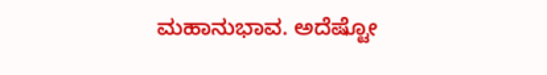ಮಹಾನುಭಾವ. ಅದೆಷ್ಟೋ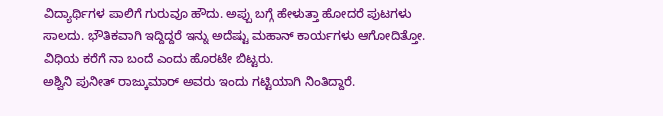ವಿದ್ಯಾರ್ಥಿಗಳ ಪಾಲಿಗೆ ಗುರುವೂ ಹೌದು. ಅಪ್ಪು ಬಗ್ಗೆ ಹೇಳುತ್ತಾ ಹೋದರೆ ಪುಟಗಳು ಸಾಲದು. ಭೌತಿಕವಾಗಿ ಇದ್ದಿದ್ದರೆ ಇನ್ನು ಅದೆಷ್ಟು ಮಹಾನ್ ಕಾರ್ಯಗಳು ಆಗೋದಿತ್ತೋ. ವಿಧಿಯ ಕರೆಗೆ ನಾ ಬಂದೆ ಎಂದು ಹೊರಟೇ ಬಿಟ್ಟರು.
ಅಶ್ವಿನಿ ಪುನೀತ್ ರಾಜ್ಕುಮಾರ್ ಅವರು ಇಂದು ಗಟ್ಟಿಯಾಗಿ ನಿಂತಿದ್ದಾರೆ.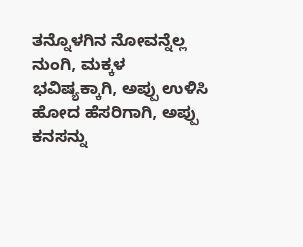ತನ್ನೊಳಗಿನ ನೋವನ್ನೆಲ್ಲ ನುಂಗಿ, ಮಕ್ಕಳ ಭವಿಷ್ಯಕ್ಕಾಗಿ, ಅಪ್ಪು ಉಳಿಸಿ ಹೋದ ಹೆಸರಿಗಾಗಿ, ಅಪ್ಪು ಕನಸನ್ನು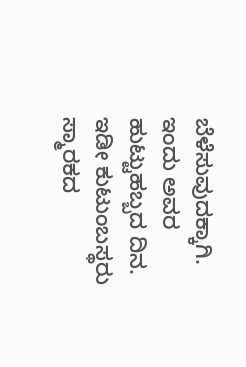ಬೆಳೆಸುವುದಕ್ಕಾಗಿ. ಇಂದು ಅವರ ಹುಟ್ಟುಹಬ್ಬದ ದಿನ. ಇಡೀ ಕುಟುಂಬಸ್ಥರು ಸ್ಮಾರಕದ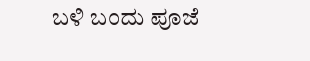ಬಳಿ ಬಂದು ಪೂಜೆ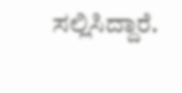ಸಲ್ಲಿಸಿದ್ದಾರೆ.